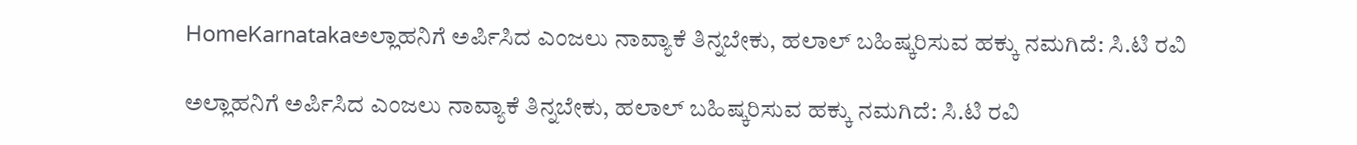HomeKarnatakaಅಲ್ಲಾಹನಿಗೆ ಅರ್ಪಿಸಿದ ಎಂಜಲು ನಾವ್ಯಾಕೆ ತಿನ್ನಬೇಕು, ಹಲಾಲ್ ಬಹಿಷ್ಕರಿಸುವ ಹಕ್ಕು ನಮಗಿದೆ: ಸಿ.ಟಿ ರವಿ

ಅಲ್ಲಾಹನಿಗೆ ಅರ್ಪಿಸಿದ ಎಂಜಲು ನಾವ್ಯಾಕೆ ತಿನ್ನಬೇಕು, ಹಲಾಲ್ ಬಹಿಷ್ಕರಿಸುವ ಹಕ್ಕು ನಮಗಿದೆ: ಸಿ.ಟಿ ರವಿ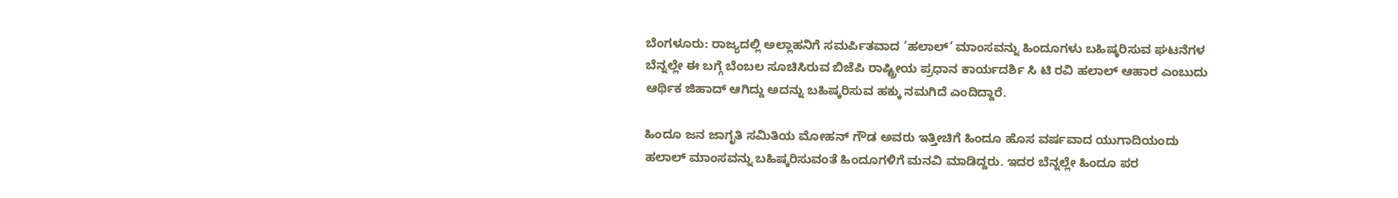ಬೆಂಗಳೂರು: ರಾಜ್ಯದಲ್ಲಿ ಅಲ್ಲಾಹನಿಗೆ ಸಮರ್ಪಿತವಾದ ‘ಹಲಾಲ್’ ಮಾಂಸವನ್ನು ಹಿಂದೂಗಳು ಬಹಿಷ್ಕರಿಸುವ ಘಟನೆಗಳ ಬೆನ್ನಲ್ಲೇ ಈ ಬಗ್ಗೆ ಬೆಂಬಲ ಸೂಚಿಸಿರುವ ಬಿಜೆಪಿ ರಾಷ್ಟ್ರೀಯ ಪ್ರಧಾನ ಕಾರ್ಯದರ್ಶಿ ಸಿ ಟಿ ರವಿ ಹಲಾಲ್ ಆಹಾರ ಎಂಬುದು ಆರ್ಥಿಕ ಜಿಹಾದ್ ಆಗಿದ್ದು ಅದನ್ನು ಬಹಿಷ್ಕರಿಸುವ ಹಕ್ಕು ನಮಗಿದೆ ಎಂದಿದ್ದಾರೆ.

ಹಿಂದೂ ಜನ ಜಾಗೃತಿ ಸಮಿತಿಯ ಮೋಹನ್ ಗೌಡ ಅವರು ಇತ್ತೀಚಿಗೆ ಹಿಂದೂ ಹೊಸ ವರ್ಷವಾದ ಯುಗಾದಿಯಂದು ಹಲಾಲ್ ಮಾಂಸವನ್ನು ಬಹಿಷ್ಕರಿಸುವಂತೆ ಹಿಂದೂಗಳಿಗೆ ಮನವಿ ಮಾಡಿದ್ದರು. ಇದರ ಬೆನ್ನಲ್ಲೇ ಹಿಂದೂ ಪರ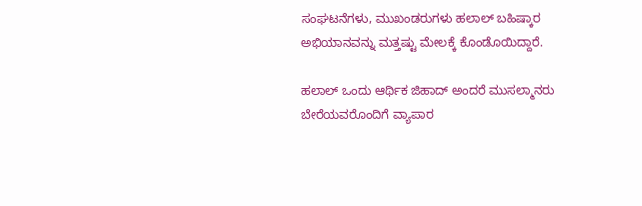ಸಂಘಟನೆಗಳು, ಮುಖಂಡರುಗಳು ಹಲಾಲ್ ಬಹಿಷ್ಕಾರ ಅಭಿಯಾನವನ್ನು ಮತ್ತಷ್ಟು ಮೇಲಕ್ಕೆ ಕೊಂಡೊಯಿದ್ದಾರೆ.

ಹಲಾಲ್ ಒಂದು ಆರ್ಥಿಕ ಜಿಹಾದ್ ಅಂದರೆ ಮುಸಲ್ಮಾನರು ಬೇರೆಯವರೊಂದಿಗೆ ವ್ಯಾಪಾರ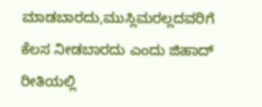ಮಾಡಬಾರದು,ಮುಸ್ಲಿಮರಲ್ಲದವರಿಗೆ ಕೆಲಸ ನೀಡಬಾರದು ಎಂದು ಜಿಹಾದ್ ರೀತಿಯಲ್ಲಿ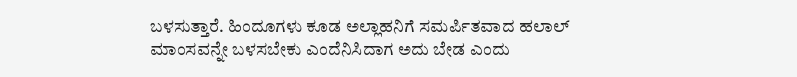ಬಳಸುತ್ತಾರೆ. ಹಿಂದೂಗಳು ಕೂಡ ಅಲ್ಲಾಹನಿಗೆ ಸಮರ್ಪಿತವಾದ ಹಲಾಲ್ ಮಾಂಸವನ್ನೇ ಬಳಸಬೇಕು ಎಂದೆನಿಸಿದಾಗ ಅದು ಬೇಡ ಎಂದು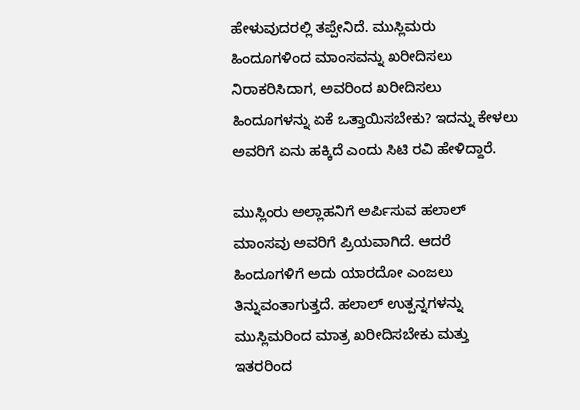ಹೇಳುವುದರಲ್ಲಿ ತಪ್ಪೇನಿದೆ. ಮುಸ್ಲಿಮರು ಹಿಂದೂಗಳಿಂದ ಮಾಂಸವನ್ನು ಖರೀದಿಸಲು ನಿರಾಕರಿಸಿದಾಗ, ಅವರಿಂದ ಖರೀದಿಸಲು ಹಿಂದೂಗಳನ್ನು ಏಕೆ ಒತ್ತಾಯಿಸಬೇಕು? ಇದನ್ನು ಕೇಳಲು ಅವರಿಗೆ ಏನು ಹಕ್ಕಿದೆ ಎಂದು ಸಿಟಿ ರವಿ ಹೇಳಿದ್ದಾರೆ.

ಮುಸ್ಲಿಂರು ಅಲ್ಲಾಹನಿಗೆ ಅರ್ಪಿಸುವ ಹಲಾಲ್ ಮಾಂಸವು ಅವರಿಗೆ ಪ್ರಿಯವಾಗಿದೆ. ಆದರೆ ಹಿಂದೂಗಳಿಗೆ ಅದು ಯಾರದೋ ಎಂಜಲು ತಿನ್ನುವಂತಾಗುತ್ತದೆ. ಹಲಾಲ್ ಉತ್ಪನ್ನಗಳನ್ನು ಮುಸ್ಲಿಮರಿಂದ ಮಾತ್ರ ಖರೀದಿಸಬೇಕು ಮತ್ತು ಇತರರಿಂದ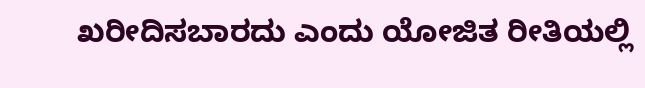ಖರೀದಿಸಬಾರದು ಎಂದು ಯೋಜಿತ ರೀತಿಯಲ್ಲಿ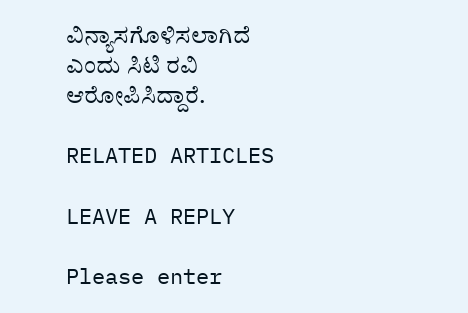ವಿನ್ಯಾಸಗೊಳಿಸಲಾಗಿದೆ ಎಂದು ಸಿಟಿ ರವಿ ಆರೋಪಿಸಿದ್ದಾರೆ.

RELATED ARTICLES

LEAVE A REPLY

Please enter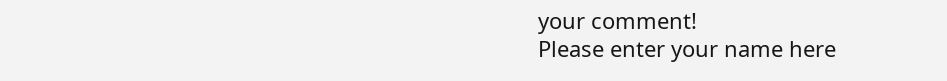your comment!
Please enter your name here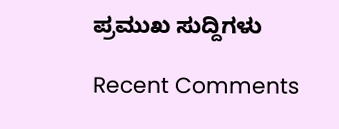ಪ್ರಮುಖ ಸುದ್ದಿಗಳು

Recent Comments